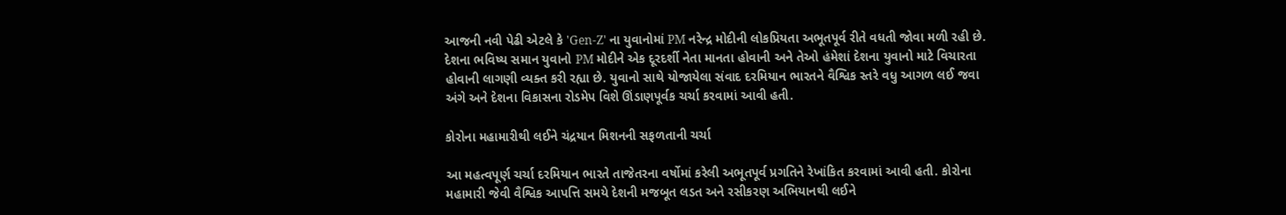આજની નવી પેઢી એટલે કે 'Gen-Z' ના યુવાનોમાં PM નરેન્દ્ર મોદીની લોકપ્રિયતા અભૂતપૂર્વ રીતે વધતી જોવા મળી રહી છે. દેશના ભવિષ્ય સમાન યુવાનો PM મોદીને એક દૂરદર્શી નેતા માનતા હોવાની અને તેઓ હંમેશાં દેશના યુવાનો માટે વિચારતા હોવાની લાગણી વ્યક્ત કરી રહ્યા છે. યુવાનો સાથે યોજાયેલા સંવાદ દરમિયાન ભારતને વૈશ્વિક સ્તરે વધુ આગળ લઈ જવા અંગે અને દેશના વિકાસના રોડમેપ વિશે ઊંડાણપૂર્વક ચર્ચા કરવામાં આવી હતી.

કોરોના મહામારીથી લઈને ચંદ્રયાન મિશનની સફળતાની ચર્ચા

આ મહત્વપૂર્ણ ચર્ચા દરમિયાન ભારતે તાજેતરના વર્ષોમાં કરેલી અભૂતપૂર્વ પ્રગતિને રેખાંકિત કરવામાં આવી હતી. કોરોના મહામારી જેવી વૈશ્વિક આપત્તિ સમયે દેશની મજબૂત લડત અને રસીકરણ અભિયાનથી લઈને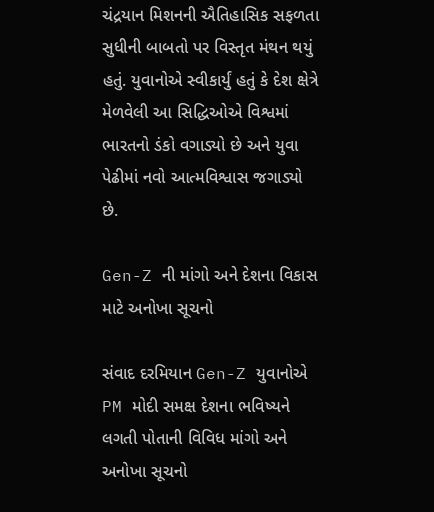ચંદ્રયાન મિશનની ઐતિહાસિક સફળતા સુધીની બાબતો પર વિસ્તૃત મંથન થયું હતું. યુવાનોએ સ્વીકાર્યું હતું કે દેશ ક્ષેત્રે મેળવેલી આ સિદ્ધિઓએ વિશ્વમાં ભારતનો ડંકો વગાડ્યો છે અને યુવા પેઢીમાં નવો આત્મવિશ્વાસ જગાડ્યો છે.

Gen-Z ની માંગો અને દેશના વિકાસ માટે અનોખા સૂચનો

સંવાદ દરમિયાન Gen-Z યુવાનોએ PM મોદી સમક્ષ દેશના ભવિષ્યને લગતી પોતાની વિવિધ માંગો અને અનોખા સૂચનો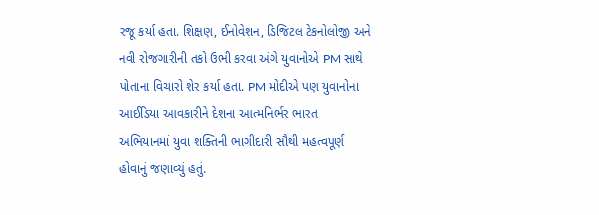રજૂ કર્યા હતા. શિક્ષણ, ઈનોવેશન, ડિજિટલ ટેકનોલોજી અને નવી રોજગારીની તકો ઉભી કરવા અંગે યુવાનોએ PM સાથે પોતાના વિચારો શેર કર્યા હતા. PM મોદીએ પણ યુવાનોના આઈડિયા આવકારીને દેશના આત્મનિર્ભર ભારત અભિયાનમાં યુવા શક્તિની ભાગીદારી સૌથી મહત્વપૂર્ણ હોવાનું જણાવ્યું હતું.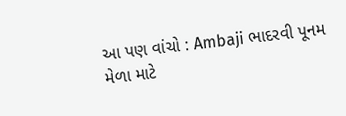આ પણ વાંચો : Ambaji ભાદરવી પૂનમ મેળા માટે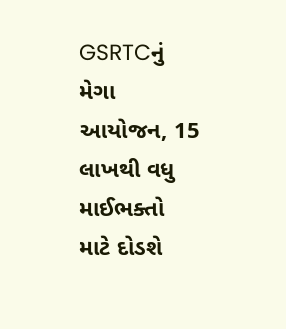GSRTCનું મેગા આયોજન, 15 લાખથી વધુ માઈભક્તો માટે દોડશે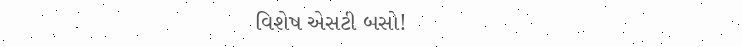વિશેષ એસટી બસો!